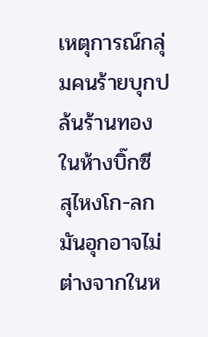เหตุการณ์กลุ่มคนร้ายบุกปล้นร้านทองในห้างบิ๊กซี สุไหงโก-ลก มันอุกอาจไม่ต่างจากในห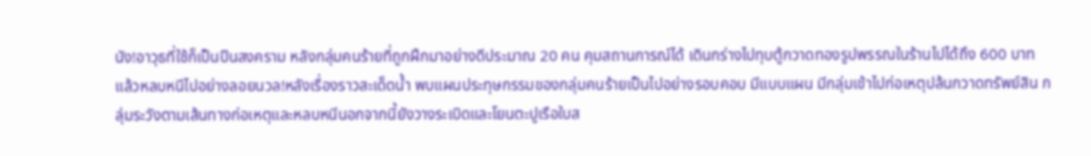นัง!อาวุธที่ใช้ก็เป็นปืนสงคราม หลังกลุ่มคนร้ายที่ถูกฝึกมาอย่างดีประมาณ 20 คน คุมสถานการณ์ได้ เดินกร่างไปทุบตู้กวาดทองรูปพรรณในร้านไปได้ถึง 600 บาท แล้วหลบหนีไปอย่างลอยนวล!หลังเรื่องราวสะเด็ดน้ำ พบแผนประทุษกรรมของกลุ่มคนร้ายเป็นไปอย่างรอบคอบ มีแบบแผน มีกลุ่มเข้าไปก่อเหตุปล้นกวาดทรัพย์สิน กลุ่มระวังตามเส้นทางก่อเหตุและหลบหนีนอกจากนี้ยังวางระเบิดและโยนตะปูเรือใบส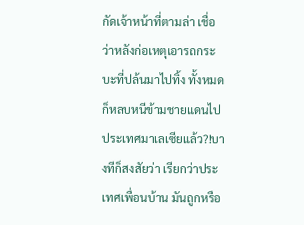กัดเจ้าหน้าที่ตามล่า เชื่อว่าหลังก่อเหตุเอารถกระบะที่ปล้นมาไปทิ้ง ทั้งหมดก็หลบหนีข้ามชายแดนไปประเทศมาเลเซียแล้ว?!บางทีก็สงสัยว่า เรียกว่าประเทศเพื่อนบ้าน มันถูกหรือ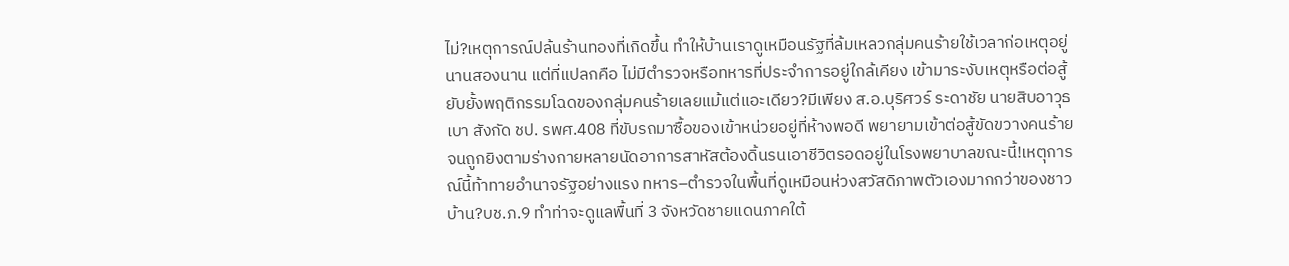ไม่?เหตุการณ์ปล้นร้านทองที่เกิดขึ้น ทำให้บ้านเราดูเหมือนรัฐที่ล้มเหลวกลุ่มคนร้ายใช้เวลาก่อเหตุอยู่นานสองนาน แต่ที่แปลกคือ ไม่มีตำรวจหรือทหารที่ประจำการอยู่ใกล้เคียง เข้ามาระงับเหตุหรือต่อสู้ยับยั้งพฤติกรรมโฉดของกลุ่มคนร้ายเลยแม้แต่แอะเดียว?มีเพียง ส.อ.บุริศวร์ ระดาชัย นายสิบอาวุธเบา สังกัด ชป. รพศ.408 ที่ขับรถมาซื้อของเข้าหน่วยอยู่ที่ห้างพอดี พยายามเข้าต่อสู้ขัดขวางคนร้ายจนถูกยิงตามร่างกายหลายนัดอาการสาหัสต้องดิ้นรนเอาชีวิตรอดอยู่ในโรงพยาบาลขณะนี้!เหตุการณ์นี้ท้าทายอำนาจรัฐอย่างแรง ทหาร–ตำรวจในพื้นที่ดูเหมือนห่วงสวัสดิภาพตัวเองมากกว่าของชาวบ้าน?บช.ภ.9 ทำท่าจะดูแลพื้นที่ 3 จังหวัดชายแดนภาคใต้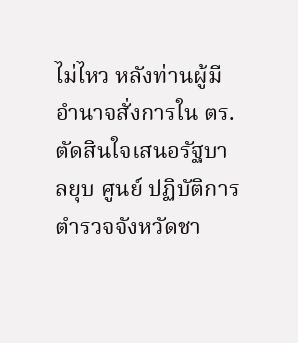ไม่ไหว หลังท่านผู้มีอำนาจสั่งการใน ตร.ตัดสินใจเสนอรัฐบาลยุบ ศูนย์ ปฏิบัติการตำรวจจังหวัดชา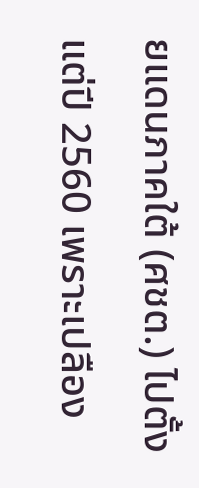ยแดนภาคใต้ (ศชต.) ไปตั้งแต่ปี 2560 เพราะเปลือง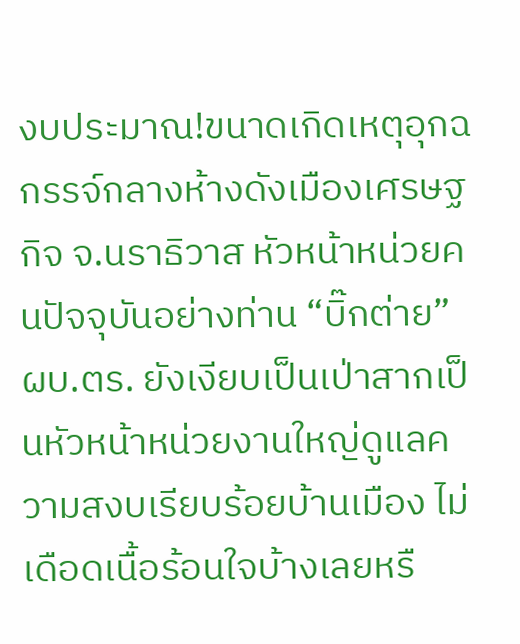งบประมาณ!ขนาดเกิดเหตุอุกฉกรรจ์กลางห้างดังเมืองเศรษฐกิจ จ.นราธิวาส หัวหน้าหน่วยคนปัจจุบันอย่างท่าน “บิ๊กต่าย” ผบ.ตร. ยังเงียบเป็นเป่าสากเป็นหัวหน้าหน่วยงานใหญ่ดูแลความสงบเรียบร้อยบ้านเมือง ไม่เดือดเนื้อร้อนใจบ้างเลยหรื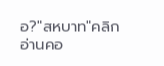อ?"สหบาท"คลิกอ่านคอ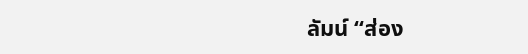ลัมน์ “ส่อง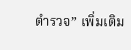ตำรวจ” เพิ่มเติม